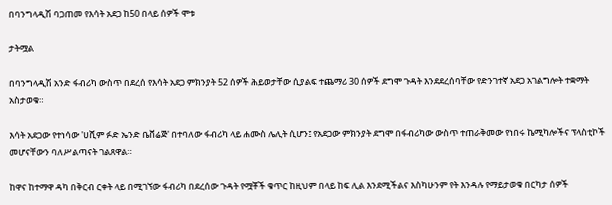በባንግላዲሽ ባጋጠመ የእሳት አደጋ ከ50 በላይ ሰዎች ሞቱ

ታትሟል

በባንግላዲሽ አንድ ፋብሪካ ውስጥ በደረሰ የእሳት አደጋ ምክንያት 52 ሰዎች ሕይወታቸው ሲያልፍ ተጨማሪ 30 ሰዎች ደግሞ ጉዳት እንደደረሰባቸው የድንገተኛ አደጋ አገልግሎት ተቋማት አስታወቁ።

እሳት አደጋው የተነሳው 'ሀሺም ፉድ ኤንድ ቤቨሬጅ' በተባለው ፋብሪካ ላይ ሐሙስ ሌሊት ሲሆን፤ የአደጋው ምክንያት ደግሞ በፋብሪካው ውስጥ ተጠራቅመው የነበሩ ኬሚካሎችና ፕላስቲኮች መሆናቸውን ባለሥልጣናት ገልጸዋል።

ከዋና ከተማዋ ዳካ በቅርብ ርቀት ላይ በሚገኘው ፋብሪካ በደረሰው ጉዳት የሟቾች ቁጥር ከዚህም በላይ ከፍ ሊል እንደሚችልና እስካሁንም የት እንዳሉ የማይታወቁ በርካታ ሰዎች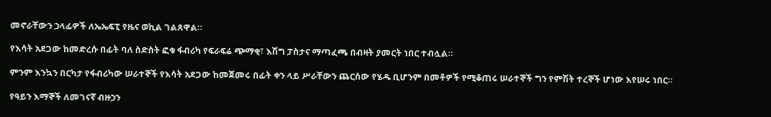መኖራቸውን ኃላፊዎች ለኤኤፍፒ የዜና ወኪል ገልጸዋል።

የእሳት አደጋው ከመድረሱ በፊት ባለ ስድስት ፎቁ ፋብሪካ የፍራፍሬ ጭማቂ፣ እሽግ ፓስታና ማጣፈጫ በብዛት ያመርት ነበር ተብሏል።

ምንም እንኳን በርካታ የፋብሪካው ሠራተኞች የእሳት አደጋው ከመጀመሩ በፊት ቀን ላይ ሥራቸውን ጨርሰው የሄዱ ቢሆንም በመቶዎች የሚቆጠሩ ሠራተኞች ግን የምሽት ተረኞች ሆነው እየሠሩ ነበር።

የዓይን እማኞች ለመገናኛ ብዙኃን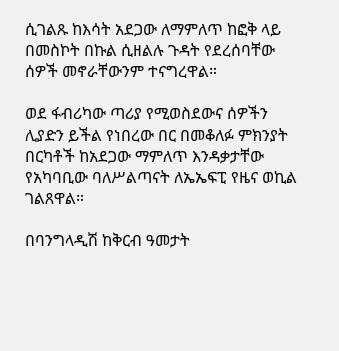ሲገልጹ ከእሳት አደጋው ለማምለጥ ከፎቅ ላይ በመስኮት በኩል ሲዘልሉ ጉዳት የደረሰባቸው ሰዎች መኖራቸውንም ተናግረዋል።

ወደ ፋብሪካው ጣሪያ የሚወስደውና ሰዎችን ሊያድን ይችል የነበረው በር በመቆለፉ ምክንያት በርካቶች ከአደጋው ማምለጥ እንዳቃታቸው የአካባቢው ባለሥልጣናት ለኤኤፍፒ የዜና ወኪል ገልጸዋል።

በባንግላዲሽ ከቅርብ ዓመታት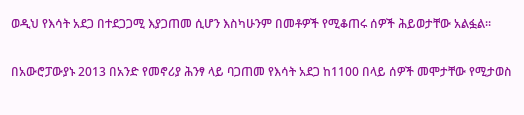ወዲህ የእሳት አደጋ በተደጋጋሚ እያጋጠመ ሲሆን እስካሁንም በመቶዎች የሚቆጠሩ ሰዎች ሕይወታቸው አልፏል።

በአውሮፓውያኑ 2013 በአንድ የመኖሪያ ሕንፃ ላይ ባጋጠመ የእሳት አደጋ ከ1100 በላይ ሰዎች መሞታቸው የሚታወስ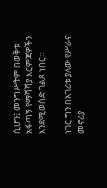ሲሆን፤ መንግሥትም በወቅቱ አፋጣኝ የማሻሻያ እርምጃዎችን እንደሚወስድ ገልጾ ነበር።

ነገር ግን በአገሪቱ ያለው የሥራና መኖሪያ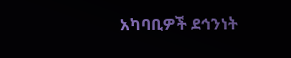አካባቢዎች ደኅንነት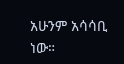አሁንም አሳሳቢ ነው።